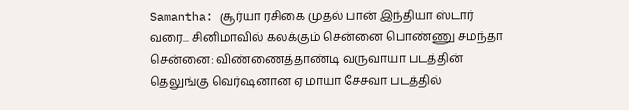Samantha: சூர்யா ரசிகை முதல் பான் இந்தியா ஸ்டார் வரை... சினிமாவில் கலக்கும் சென்னை பொண்ணு சமந்தா
சென்னை: விண்ணைத்தாண்டி வருவாயா படத்தின் தெலுங்கு வெர்ஷனான ஏ மாயா சேசவா படத்தில்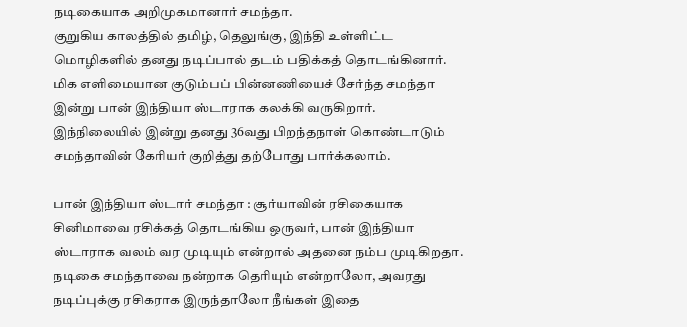நடிகையாக அறிமுகமானார் சமந்தா.
குறுகிய காலத்தில் தமிழ், தெலுங்கு, இந்தி உள்ளிட்ட மொழிகளில் தனது நடிப்பால் தடம் பதிக்கத் தொடங்கினார்.
மிக எளிமையான குடும்பப் பின்னணியைச் சேர்ந்த சமந்தா இன்று பான் இந்தியா ஸ்டாராக கலக்கி வருகிறார்.
இந்நிலையில் இன்று தனது 36வது பிறந்தநாள் கொண்டாடும் சமந்தாவின் கேரியர் குறித்து தற்போது பார்க்கலாம்.

பான் இந்தியா ஸ்டார் சமந்தா : சூர்யாவின் ரசிகையாக சினிமாவை ரசிக்கத் தொடங்கிய ஒருவர், பான் இந்தியா ஸ்டாராக வலம் வர முடியும் என்றால் அதனை நம்ப முடிகிறதா. நடிகை சமந்தாவை நன்றாக தெரியும் என்றாலோ, அவரது நடிப்புக்கு ரசிகராக இருந்தாலோ நீங்கள் இதை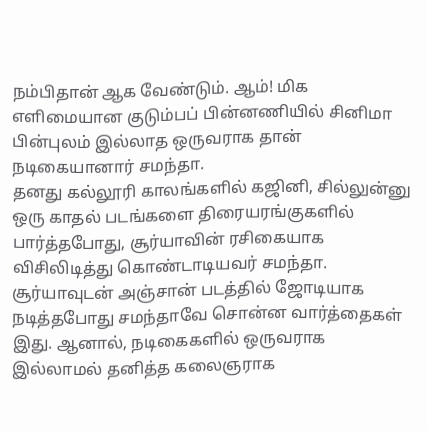நம்பிதான் ஆக வேண்டும். ஆம்! மிக எளிமையான குடும்பப் பின்னணியில் சினிமா பின்புலம் இல்லாத ஒருவராக தான் நடிகையானார் சமந்தா.
தனது கல்லூரி காலங்களில் கஜினி, சில்லுன்னு ஒரு காதல் படங்களை திரையரங்குகளில் பார்த்தபோது, சூர்யாவின் ரசிகையாக விசிலிடித்து கொண்டாடியவர் சமந்தா. சூர்யாவுடன் அஞ்சான் படத்தில் ஜோடியாக நடித்தபோது சமந்தாவே சொன்ன வார்த்தைகள் இது. ஆனால், நடிகைகளில் ஒருவராக இல்லாமல் தனித்த கலைஞராக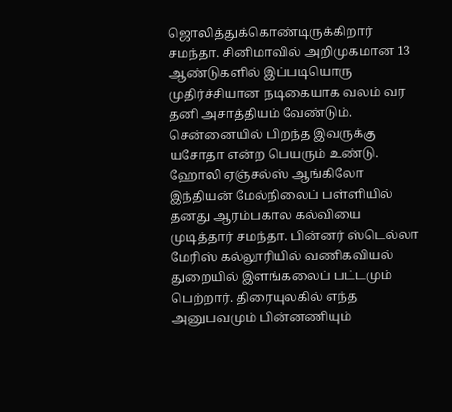ஜொலித்துக்கொண்டிருக்கிறார் சமந்தா. சினிமாவில் அறிமுகமான 13 ஆண்டுகளில் இப்படியொரு முதிர்ச்சியான நடிகையாக வலம் வர தனி அசாத்தியம் வேண்டும்.
சென்னையில் பிறந்த இவருக்கு யசோதா என்ற பெயரும் உண்டு. ஹோலி ஏஞ்சல்ஸ் ஆங்கிலோ இந்தியன் மேல்நிலைப் பள்ளியில் தனது ஆரம்பகால கல்வியை முடித்தார் சமந்தா. பின்னர் ஸ்டெல்லா மேரிஸ் கல்லூரியில் வணிகவியல் துறையில் இளங்கலைப் பட்டமும் பெற்றார். திரையுலகில் எந்த அனுபவமும் பின்னணியும்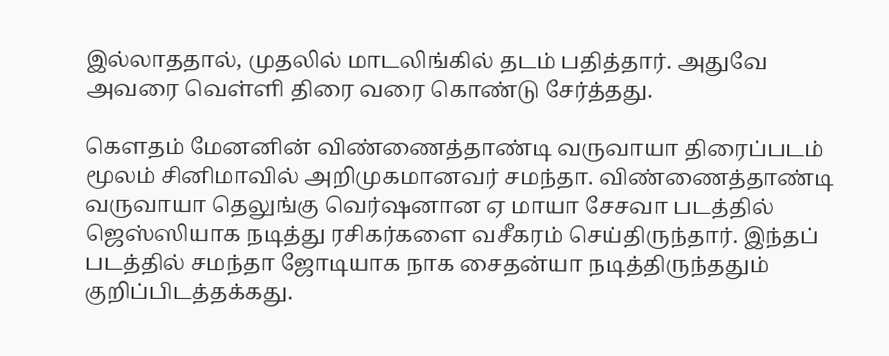இல்லாததால், முதலில் மாடலிங்கில் தடம் பதித்தார். அதுவே அவரை வெள்ளி திரை வரை கொண்டு சேர்த்தது.

கெளதம் மேனனின் விண்ணைத்தாண்டி வருவாயா திரைப்படம் மூலம் சினிமாவில் அறிமுகமானவர் சமந்தா. விண்ணைத்தாண்டி வருவாயா தெலுங்கு வெர்ஷனான ஏ மாயா சேசவா படத்தில் ஜெஸ்ஸியாக நடித்து ரசிகர்களை வசீகரம் செய்திருந்தார். இந்தப் படத்தில் சமந்தா ஜோடியாக நாக சைதன்யா நடித்திருந்ததும் குறிப்பிடத்தக்கது.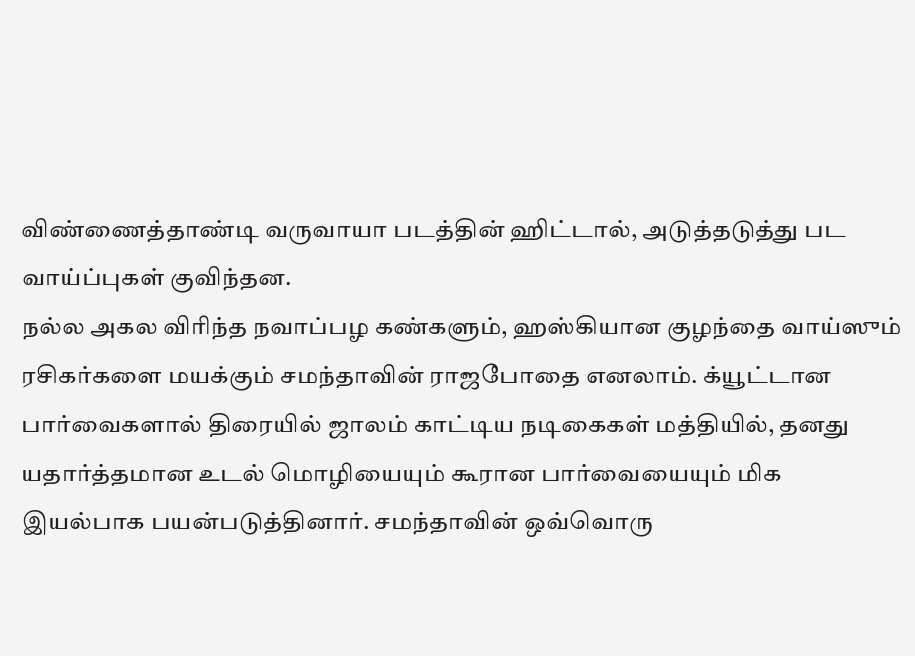விண்ணைத்தாண்டி வருவாயா படத்தின் ஹிட்டால், அடுத்தடுத்து பட வாய்ப்புகள் குவிந்தன.
நல்ல அகல விரிந்த நவாப்பழ கண்களும், ஹஸ்கியான குழந்தை வாய்ஸும் ரசிகர்களை மயக்கும் சமந்தாவின் ராஜபோதை எனலாம். க்யூட்டான பார்வைகளால் திரையில் ஜாலம் காட்டிய நடிகைகள் மத்தியில், தனது யதார்த்தமான உடல் மொழியையும் கூரான பார்வையையும் மிக இயல்பாக பயன்படுத்தினார். சமந்தாவின் ஒவ்வொரு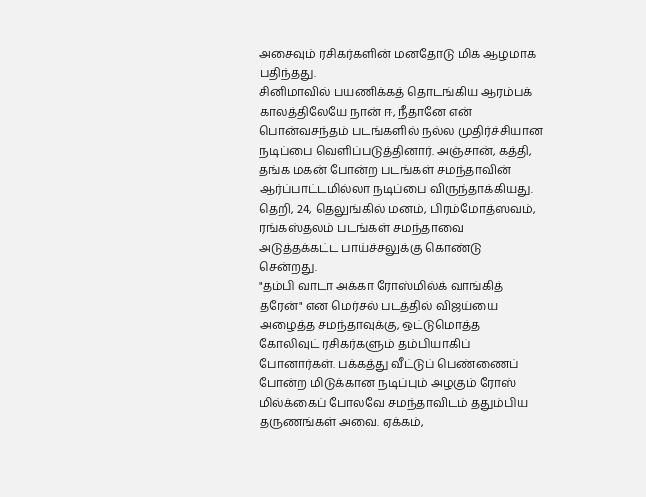அசைவும் ரசிகர்களின் மனதோடு மிக ஆழமாக பதிந்தது.
சினிமாவில் பயணிக்கத் தொடங்கிய ஆரம்பக் காலத்திலேயே நான் ஈ, நீதானே என் பொன்வசந்தம் படங்களில் நல்ல முதிர்ச்சியான நடிப்பை வெளிப்படுத்தினார். அஞ்சான், கத்தி, தங்க மகன் போன்ற படங்கள் சமந்தாவின் ஆர்ப்பாட்டமில்லா நடிப்பை விருந்தாக்கியது. தெறி, 24, தெலுங்கில் மனம், பிரம்மோத்ஸவம், ரங்கஸ்தலம் படங்கள் சமந்தாவை அடுத்தக்கட்ட பாய்ச்சலுக்கு கொண்டு சென்றது.
"தம்பி வாடா அக்கா ரோஸ்மில்க் வாங்கித் தரேன்" என மெர்சல் படத்தில் விஜய்யை அழைத்த சமந்தாவுக்கு, ஒட்டுமொத்த கோலிவுட் ரசிகர்களும் தம்பியாகிப் போனார்கள். பக்கத்து வீட்டுப் பெண்ணைப் போன்ற மிடுக்கான நடிப்பும் அழகும் ரோஸ் மில்க்கைப் போலவே சமந்தாவிடம் ததும்பிய தருணங்கள் அவை. ஏக்கம்,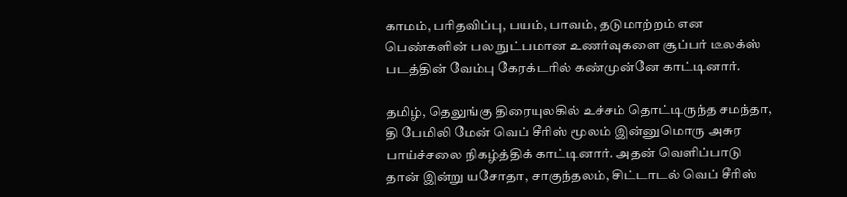காமம், பரிதவிப்பு, பயம், பாவம், தடுமாற்றம் என பெண்களின் பல நுட்பமான உணர்வுகளை சூப்பர் டீலக்ஸ் படத்தின் வேம்பு கேரக்டரில் கண்முன்னே காட்டினார்.

தமிழ், தெலுங்கு திரையுலகில் உச்சம் தொட்டிருந்த சமந்தா, தி பேமிலி மேன் வெப் சீரிஸ் மூலம் இன்னுமொரு அசுர பாய்ச்சலை நிகழ்த்திக் காட்டினார். அதன் வெளிப்பாடு தான் இன்று யசோதா, சாகுந்தலம், சிட்டாடல் வெப் சீரிஸ்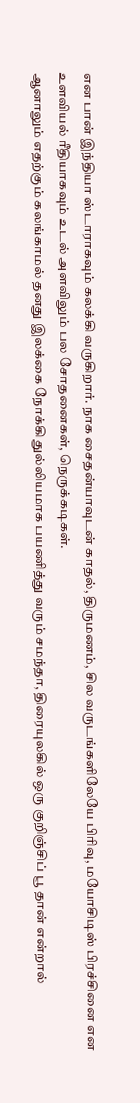என பான் இந்தியா ஸ்டாராகவும் கலக்கி வருகிறார். நாக சைதன்யாவுடன் காதல், திருமணம், சில வருடங்களிலேயே பிரிவு, மயோசிடிஸ் பிரச்சினை என உளவியல் ரீதியாகவும் உடல் அளவிலும் பல சோதனைகள், நெருக்கடிகள்.
ஆனாலும் எதற்கும் கலங்காமல் தனது இலக்கை நோக்கி துல்லியமாக பயணித்து வரும் சமந்தா, திரையுலகில் ஒரு குறிஞ்சிப் பூ தான் என்றால்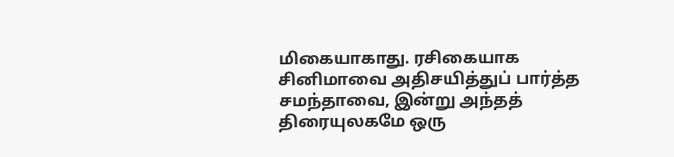மிகையாகாது. ரசிகையாக சினிமாவை அதிசயித்துப் பார்த்த சமந்தாவை, இன்று அந்தத் திரையுலகமே ஒரு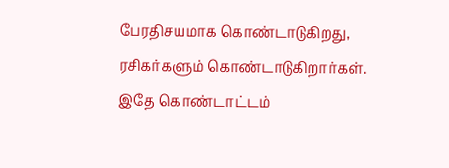பேரதிசயமாக கொண்டாடுகிறது, ரசிகர்களும் கொண்டாடுகிறார்கள். இதே கொண்டாட்டம்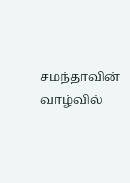சமந்தாவின் வாழ்வில்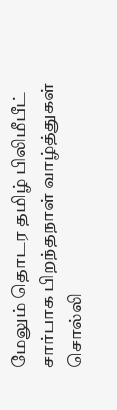மேலும் தொடர தமிழ் பிலிமீபீட் சார்பாக பிறந்தநாள் வாழ்த்துகள் சொல்லி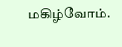மகிழ்வோம்.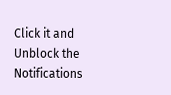Click it and Unblock the Notifications